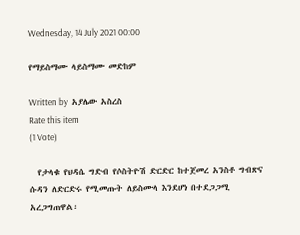Wednesday, 14 July 2021 00:00

የማይስማሙ ላይስማሙ መድከም

Written by  አያሌው አስረስ
Rate this item
(1 Vote)

  የታላቁ የህዳሴ ግድብ የሶስትዮሽ ድርድር ከተጀመረ አንስቶ ግብጽና ሱዳን ለድርድሩ የሚመጡት ለይስሙላ እንደሆነ በተደጋጋሚ አረጋግጠዋል፡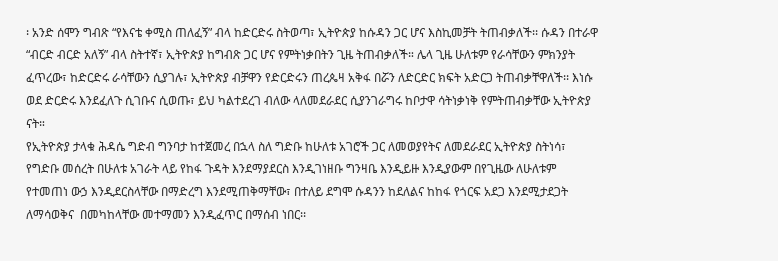፡ አንድ ሰሞን ግብጽ “የእናቴ ቀሚስ ጠለፈኝ” ብላ ከድርድሩ ስትወጣ፣ ኢትዮጵያ ከሱዳን ጋር ሆና እስኪመቻት ትጠብቃለች፡፡ ሱዳን በተራዋ “ብርድ ብርድ አለኝ” ብላ ስትተኛ፣ ኢትዮጵያ ከግብጽ ጋር ሆና የምትነቃበትን ጊዜ ትጠብቃለች። ሌላ ጊዜ ሁለቱም የራሳቸውን ምክንያት ፈጥረው፣ ከድርድሩ ራሳቸውን ሲያገሉ፣ ኢትዮጵያ ብቻዋን የድርድሩን ጠረጴዛ አቅፋ በሯን ለድርድር ክፍት አድርጋ ትጠብቃቸዋለች፡፡ እነሱ ወደ ድርድሩ እንደፈለጉ ሲገቡና ሲወጡ፣ ይህ ካልተደረገ ብለው ላለመደራደር ሲያንገራግሩ ከቦታዋ ሳትነቃነቅ የምትጠብቃቸው ኢትዮጵያ ናት።
የኢትዮጵያ ታላቁ ሕዳሴ ግድብ ግንባታ ከተጀመረ በኋላ ስለ ግድቡ ከሁለቱ አገሮች ጋር ለመወያየትና ለመደራደር ኢትዮጵያ ስትነሳ፣  የግድቡ መሰረት በሁለቱ አገራት ላይ የከፋ ጉዳት እንደማያደርስ እንዲገነዘቡ ግንዛቤ እንዲይዙ እንዲያውም በየጊዜው ለሁለቱም  የተመጠነ ውኃ እንዲደርስላቸው በማድረግ እንደሚጠቅማቸው፣ በተለይ ደግሞ ሱዳንን ከደለልና ከከፋ የጎርፍ አደጋ እንደሚታደጋት ለማሳወቅና  በመካከላቸው መተማመን እንዲፈጥር በማሰብ ነበር፡፡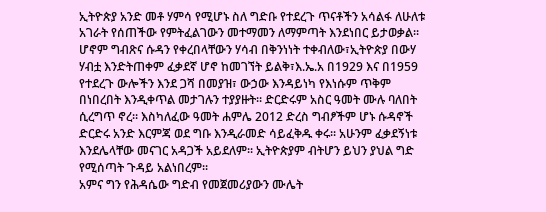ኢትዮጵያ አንድ መቶ ሃምሳ የሚሆኑ ስለ ግድቡ የተደረጉ ጥናቶችን አሳልፋ ለሁለቱ አገራት የሰጠችው የምትፈልገውን መተማመን ለማምጣት እንደነበር ይታወቃል፡፡
ሆኖም ግብጽና ሱዳን የቀረበላቸውን ሃሳብ በቅንነነት ተቀብለው፣ኢትዮጵያ በውሃ ሃብቷ እንድትጠቀም ፈቃደኛ ሆኖ ከመገኘት ይልቅ፣እ.ኤ.አ በ1929 እና በ1959 የተደረጉ ውሎችን እንደ ጋሻ በመያዝ፣ ውኃው እንዳይነካ የእነሱም ጥቅም በነበረበት እንዲቀጥል መታገሉን ተያያዙት፡፡ ድርድሩም አስር ዓመት ሙሉ ባለበት ሲረግጥ ኖረ። እስካለፈው ዓመት ሐምሌ 2012 ድረስ ግብፆችም ሆኑ ሱዳኖች ድርድሩ አንድ እርምጃ ወደ ግቡ እንዲራመድ ሳይፈቅዱ ቀሩ፡፡ አሁንም ፈቃደኝነቱ እንደሌላቸው መናገር አዳጋች አይደለም፡፡ ኢትዮጵያም ብትሆን ይህን ያህል ግድ የሚሰጣት ጉዳይ አልነበረም፡፡
አምና ግን የሕዳሴው ግድብ የመጀመሪያውን ሙሌት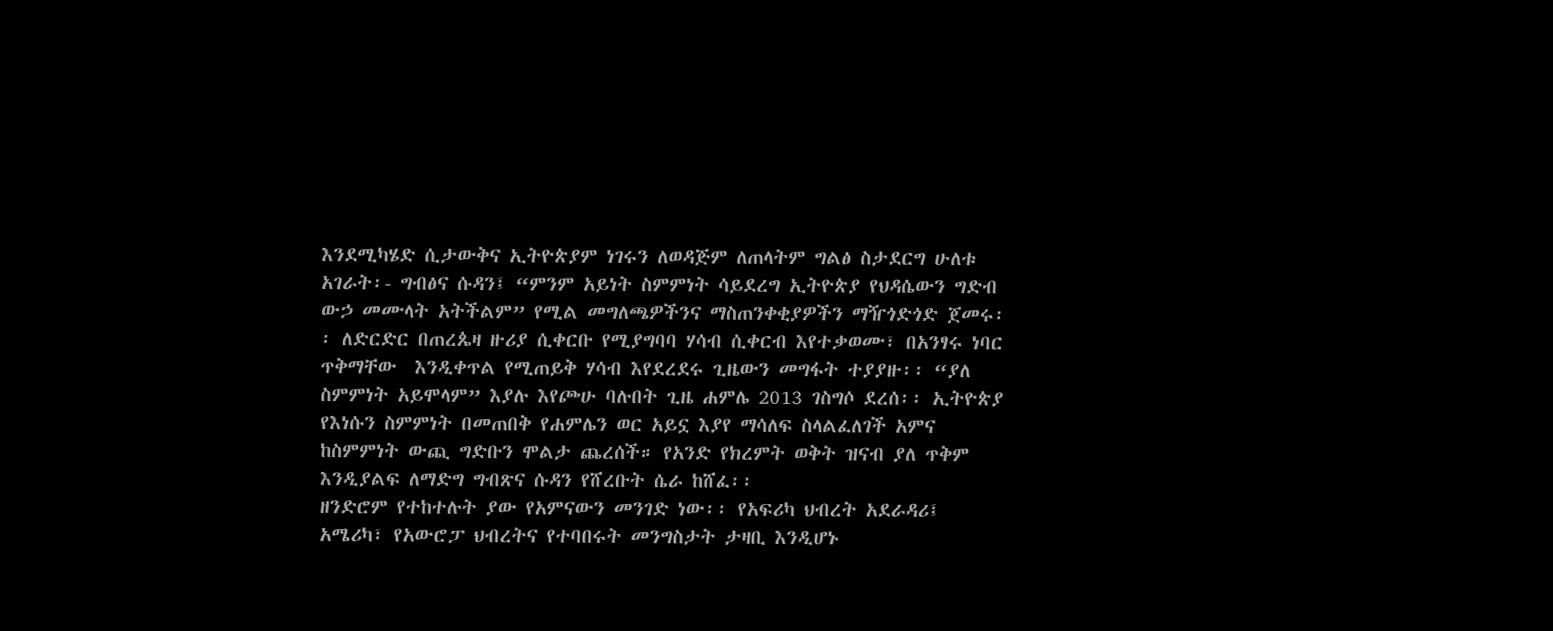እንደሚካሄድ ሲታውቅና ኢትዮጵያም ነገሩን ለወዳጅም ለጠላትም ግልፅ ስታደርግ ሁለቱ አገራት፡- ግብፅና ሱዳን፤ “ምንም አይነት ስምምነት ሳይደረግ ኢትዮጵያ የህዳሴውን ግድብ ውኃ መሙላት አትችልም” የሚል መግለጫዎችንና ማስጠንቀቂያዎችን ማዥጎድጎድ ጀመሩ፡፡ ለድርድር በጠረጴዛ ዙሪያ ሲቀርቡ የሚያግባባ ሃሳብ ሲቀርብ እየተቃወሙ፣ በአንፃሩ ነባር ጥቅማቸው  እንዲቀጥል የሚጠይቅ ሃሳብ እየደረደሩ ጊዜውን መግፋት ተያያዙ፡፡ “ያለ ስምምነት አይሞላም” እያሉ እየጮሁ ባሉበት ጊዜ ሐምሌ 2013 ገስግሶ ደረሰ፡፡ ኢትዮጵያ የእነሱን ስምምነት በመጠበቅ የሐምሌን ወር አይኗ እያየ ማሳለፍ ስላልፈለገች አምና  ከስምምነት ውጪ ግድቡን ሞልታ ጨረሰች። የአንድ የክረምት ወቅት ዝናብ ያለ ጥቅም እንዲያልፍ ለማድግ ግብጽና ሱዳን የሸረቡት ሴራ ከሸፈ፡፡
ዘንድሮም የተከተሉት ያው የአምናውን መንገድ ነው፡፡ የአፍሪካ ህብረት አደራዳሪ፤ አሜሪካ፣ የአውሮፓ ህብረትና የተባበሩት መንግስታት ታዛቢ እንዲሆኑ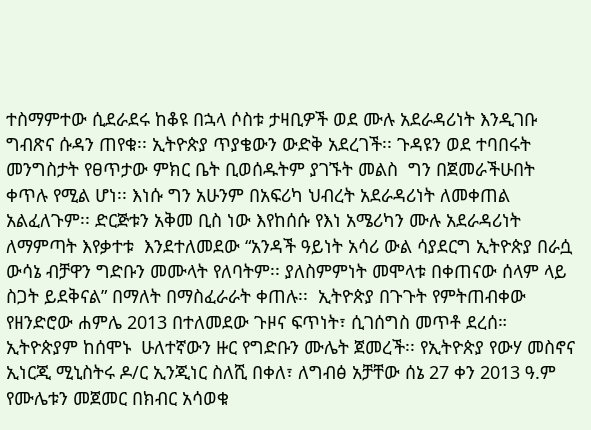ተስማምተው ሲደራደሩ ከቆዩ በኋላ ሶስቱ ታዛቢዎች ወደ ሙሉ አደራዳሪነት እንዲገቡ ግብጽና ሱዳን ጠየቁ፡፡ ኢትዮጵያ ጥያቄውን ውድቅ አደረገች፡፡ ጉዳዩን ወደ ተባበሩት መንግስታት የፀጥታው ምክር ቤት ቢወሰዱትም ያገኙት መልስ  ግን በጀመራችሁበት ቀጥሉ የሚል ሆነ፡፡ እነሱ ግን አሁንም በአፍሪካ ህብረት አደራዳሪነት ለመቀጠል አልፈለጉም፡፡ ድርጅቱን አቅመ ቢስ ነው እየከሰሱ የእነ አሜሪካን ሙሉ አደራዳሪነት ለማምጣት እየቃተቱ  እንደተለመደው “አንዳች ዓይነት አሳሪ ውል ሳያደርግ ኢትዮጵያ በራሷ ውሳኔ ብቻዋን ግድቡን መሙላት የለባትም፡፡ ያለስምምነት መሞላቱ በቀጠናው ሰላም ላይ ስጋት ይደቅናል” በማለት በማስፈራራት ቀጠሉ፡፡  ኢትዮጵያ በጉጉት የምትጠብቀው የዘንድሮው ሐምሌ 2013 በተለመደው ጉዞና ፍጥነት፣ ሲገሰግስ መጥቶ ደረሰ። ኢትዮጵያም ከሰሞኑ  ሁለተኛውን ዙር የግድቡን ሙሌት ጀመረች፡፡ የኢትዮጵያ የውሃ መስኖና ኢነርጂ ሚኒስትሩ ዶ/ር ኢንጂነር ስለሺ በቀለ፣ ለግብፅ አቻቸው ሰኔ 27 ቀን 2013 ዓ.ም የሙሌቱን መጀመር በክብር አሳወቁ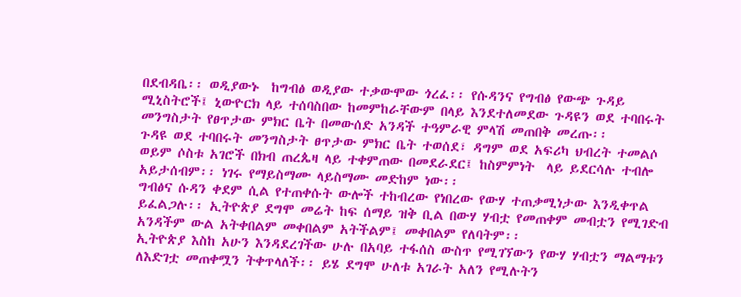በደብዳቤ፡፡ ወዲያውኑ  ከግብፅ ወዲያው ተቃውሞው ጎረፈ፡፡ የሱዳንና የግብፅ የውጭ ጉዳይ ሚኒስትሮች፤ ኒውዮርክ ላይ ተሰባስበው ከመምከራቸውም በላይ እንደተለመደው ጉዳዩን ወደ ተባበሩት መንግስታት የፀጥታው ምክር ቤት በመውሰድ አንዳች ተዓምራዊ ምላሽ መጠበቅ መረጡ፡፡
ጉዳዩ ወደ ተባበሩት መንግስታት ፀጥታው ምክር ቤት ተወሰደ፣ ዳግም ወደ አፍሪካ ህብረት ተመልሶ ወይም ሶስቱ አገሮች በክብ ጠረጴዛ ላይ ተቀምጠው በመደራደር፤ ከስምምነት  ላይ ይደርሳሉ ተብሎ አይታሰብም፡፡ ነገሩ የማይስማሙ ላይስማሙ መድከም ነው፡፡
ግብፅና ሱዳን ቀደም ሲል የተጠቀሱት ውሎች ተከብረው የነበረው የውሃ ተጠቃሚነታው እንዲቀጥል ይፈልጋሉ፡፡ ኢትዮጵያ ደግሞ መሬት ከፍ ሰማይ ዝቅ ቢል በውሃ ሃብቷ የመጠቀም መብቷን የሚገድብ አንዳችም ውል አትቀበልም መቀበልም አትችልም፤ መቀበልም የለባትም፡፡
ኢትዮጵያ እስከ አሁን እንዳደረገችው ሁሉ በአባይ ተፋሰስ ውስጥ የሚገኘውን የውሃ ሃብቷን ማልማቱን ለእድገቷ መጠቀሟን ትቀጥላለች፡፡ ይሄ ደግሞ ሁለቱ አገራት አለን የሚሉትን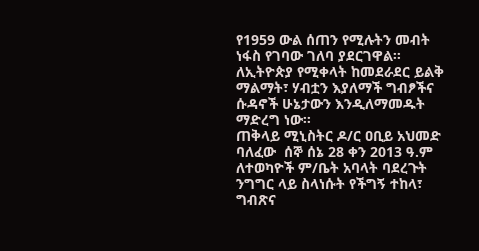የ1959 ውል ሰጠን የሚሉትን መብት ነፋስ የገባው ገለባ ያደርገዋል፡፡ ለኢትዮጵያ የሚቀላት ከመደራደር ይልቅ ማልማት፣ ሃብቷን እያለማች ግብፆችና ሱዳኖች ሁኔታውን እንዲለማመዱት ማድረግ ነው፡፡
ጠቅላይ ሚኒስትር ዶ/ር ዐቢይ አህመድ ባለፈው  ሰኞ ሰኔ 28 ቀን 2013 ዓ.ም ለተወካዮች ም/ቤት አባላት ባደረጉት ንግግር ላይ ስላነሱት የችግኝ ተከላ፣ ግብጽና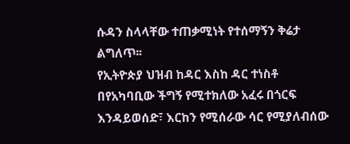ሱዳን ስላላቸው ተጠቃሚነት የተሰማኝን ቅሬታ ልግለጥ፡፡
የኢትዮጵያ ህዝብ ከዳር እስከ ዳር ተነስቶ በየአካባቢው ችግኝ የሚተክለው አፈሩ በጎርፍ እንዳይወሰድ፣ እርከን የሚሰራው ሳር የሚያለብሰው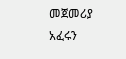መጀመሪያ አፈሩን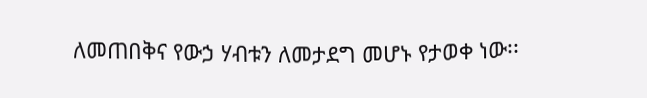ለመጠበቅና የውኃ ሃብቱን ለመታደግ መሆኑ የታወቀ ነው፡፡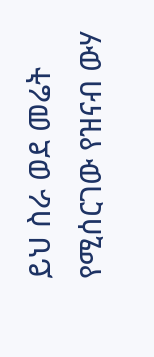ይህ ስራ ወደ መሬት የሚሰርገው የዝናብ ውሃ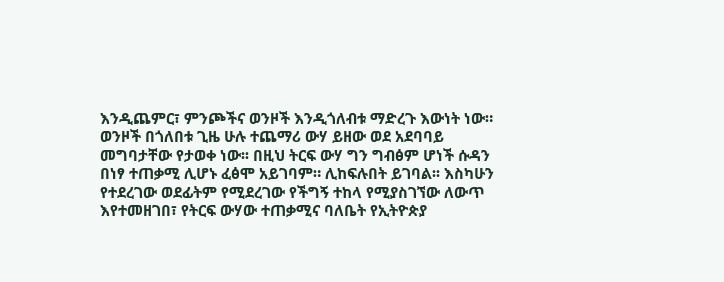እንዲጨምር፣ ምንጮችና ወንዞች እንዲጎለብቱ ማድረጉ እውነት ነው። ወንዞች በጎለበቱ ጊዜ ሁሉ ተጨማሪ ውሃ ይዘው ወደ አደባባይ መግባታቸው የታወቀ ነው፡፡ በዚህ ትርፍ ውሃ ግን ግብፅም ሆነች ሱዳን በነፃ ተጠቃሚ ሊሆኑ ፈፅሞ አይገባም። ሊከፍሉበት ይገባል፡፡ እስካሁን የተደረገው ወደፊትም የሚደረገው የችግኝ ተከላ የሚያስገኘው ለውጥ እየተመዘገበ፣ የትርፍ ውሃው ተጠቃሚና ባለቤት የኢትዮጵያ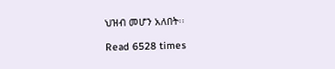ህዝብ መሆን አለበት፡፡

Read 6528 times